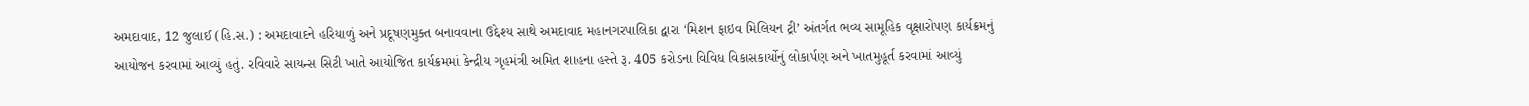અમદાવાદ, 12 જુલાઈ (હિ.સ.) : અમદાવાદને હરિયાળું અને પ્રદૂષણમુક્ત બનાવવાના ઉદ્દેશ્ય સાથે અમદાવાદ મહાનગરપાલિકા દ્વારા ‘મિશન ફાઇવ મિલિયન ટ્રી’ અંતર્ગત ભવ્ય સામૂહિક વૃક્ષારોપણ કાર્યક્રમનું આયોજન કરવામાં આવ્યું હતું. રવિવારે સાયન્સ સિટી ખાતે આયોજિત કાર્યક્રમમાં કેન્દ્રીય ગૃહમંત્રી અમિત શાહના હસ્તે રૂ. 405 કરોડના વિવિધ વિકાસકાર્યોનું લોકાર્પણ અને ખાતમુહૂર્ત કરવામાં આવ્યું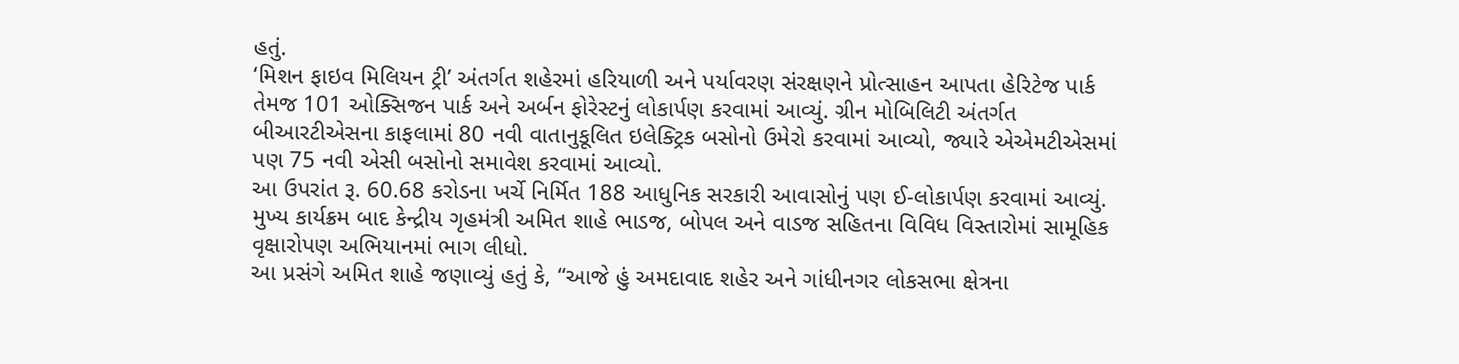હતું.
‘મિશન ફાઇવ મિલિયન ટ્રી’ અંતર્ગત શહેરમાં હરિયાળી અને પર્યાવરણ સંરક્ષણને પ્રોત્સાહન આપતા હેરિટેજ પાર્ક તેમજ 101 ઓક્સિજન પાર્ક અને અર્બન ફોરેસ્ટનું લોકાર્પણ કરવામાં આવ્યું. ગ્રીન મોબિલિટી અંતર્ગત બીઆરટીએસના કાફલામાં 80 નવી વાતાનુકૂલિત ઇલેક્ટ્રિક બસોનો ઉમેરો કરવામાં આવ્યો, જ્યારે એએમટીએસમાં પણ 75 નવી એસી બસોનો સમાવેશ કરવામાં આવ્યો.
આ ઉપરાંત રૂ. 60.68 કરોડના ખર્ચે નિર્મિત 188 આધુનિક સરકારી આવાસોનું પણ ઈ-લોકાર્પણ કરવામાં આવ્યું. મુખ્ય કાર્યક્રમ બાદ કેન્દ્રીય ગૃહમંત્રી અમિત શાહે ભાડજ, બોપલ અને વાડજ સહિતના વિવિધ વિસ્તારોમાં સામૂહિક વૃક્ષારોપણ અભિયાનમાં ભાગ લીધો.
આ પ્રસંગે અમિત શાહે જણાવ્યું હતું કે, “આજે હું અમદાવાદ શહેર અને ગાંધીનગર લોકસભા ક્ષેત્રના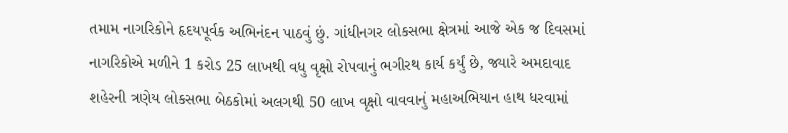તમામ નાગરિકોને હૃદયપૂર્વક અભિનંદન પાઠવું છું. ગાંધીનગર લોકસભા ક્ષેત્રમાં આજે એક જ દિવસમાં નાગરિકોએ મળીને 1 કરોડ 25 લાખથી વધુ વૃક્ષો રોપવાનું ભગીરથ કાર્ય કર્યું છે, જ્યારે અમદાવાદ શહેરની ત્રણેય લોકસભા બેઠકોમાં અલગથી 50 લાખ વૃક્ષો વાવવાનું મહાઅભિયાન હાથ ધરવામાં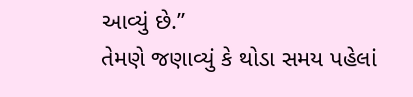આવ્યું છે.”
તેમણે જણાવ્યું કે થોડા સમય પહેલાં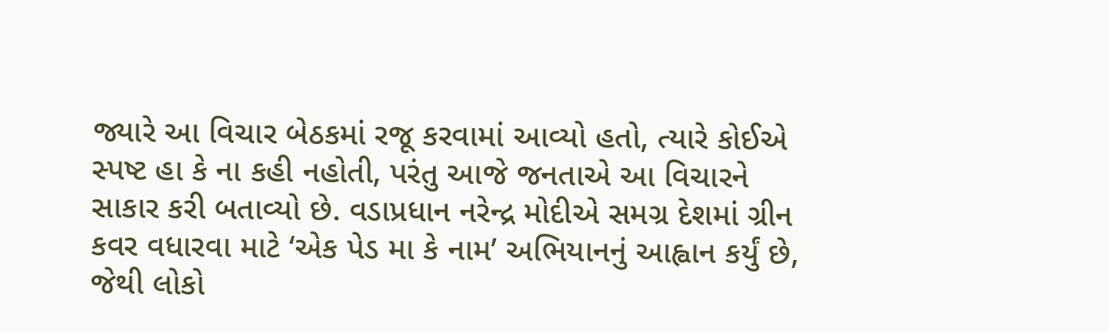જ્યારે આ વિચાર બેઠકમાં રજૂ કરવામાં આવ્યો હતો, ત્યારે કોઈએ સ્પષ્ટ હા કે ના કહી નહોતી, પરંતુ આજે જનતાએ આ વિચારને સાકાર કરી બતાવ્યો છે. વડાપ્રધાન નરેન્દ્ર મોદીએ સમગ્ર દેશમાં ગ્રીન કવર વધારવા માટે ‘એક પેડ મા કે નામ’ અભિયાનનું આહ્વાન કર્યું છે, જેથી લોકો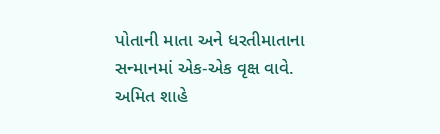પોતાની માતા અને ધરતીમાતાના સન્માનમાં એક-એક વૃક્ષ વાવે.
અમિત શાહે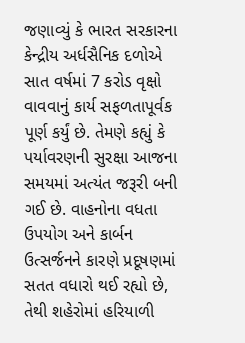જણાવ્યું કે ભારત સરકારના કેન્દ્રીય અર્ધસૈનિક દળોએ સાત વર્ષમાં 7 કરોડ વૃક્ષો વાવવાનું કાર્ય સફળતાપૂર્વક પૂર્ણ કર્યું છે. તેમણે કહ્યું કે પર્યાવરણની સુરક્ષા આજના સમયમાં અત્યંત જરૂરી બની ગઈ છે. વાહનોના વધતા ઉપયોગ અને કાર્બન ઉત્સર્જનને કારણે પ્રદૂષણમાં સતત વધારો થઈ રહ્યો છે, તેથી શહેરોમાં હરિયાળી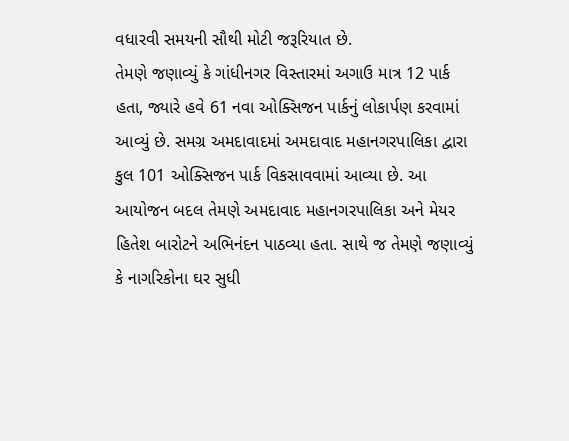વધારવી સમયની સૌથી મોટી જરૂરિયાત છે.
તેમણે જણાવ્યું કે ગાંધીનગર વિસ્તારમાં અગાઉ માત્ર 12 પાર્ક હતા, જ્યારે હવે 61 નવા ઓક્સિજન પાર્કનું લોકાર્પણ કરવામાં આવ્યું છે. સમગ્ર અમદાવાદમાં અમદાવાદ મહાનગરપાલિકા દ્વારા કુલ 101 ઓક્સિજન પાર્ક વિકસાવવામાં આવ્યા છે. આ આયોજન બદલ તેમણે અમદાવાદ મહાનગરપાલિકા અને મેયર હિતેશ બારોટને અભિનંદન પાઠવ્યા હતા. સાથે જ તેમણે જણાવ્યું કે નાગરિકોના ઘર સુધી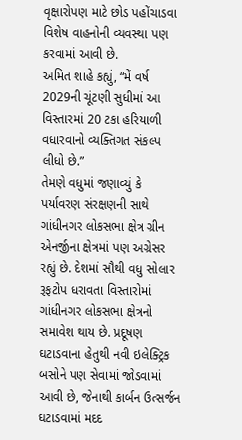વૃક્ષારોપણ માટે છોડ પહોંચાડવા વિશેષ વાહનોની વ્યવસ્થા પણ કરવામાં આવી છે.
અમિત શાહે કહ્યું, “મેં વર્ષ 2029ની ચૂંટણી સુધીમાં આ વિસ્તારમાં 20 ટકા હરિયાળી વધારવાનો વ્યક્તિગત સંકલ્પ લીધો છે.”
તેમણે વધુમાં જણાવ્યું કે પર્યાવરણ સંરક્ષણની સાથે ગાંધીનગર લોકસભા ક્ષેત્ર ગ્રીન એનર્જીના ક્ષેત્રમાં પણ અગ્રેસર રહ્યું છે. દેશમાં સૌથી વધુ સોલાર રૂફટોપ ધરાવતા વિસ્તારોમાં ગાંધીનગર લોકસભા ક્ષેત્રનો સમાવેશ થાય છે. પ્રદૂષણ ઘટાડવાના હેતુથી નવી ઇલેક્ટ્રિક બસોને પણ સેવામાં જોડવામાં આવી છે, જેનાથી કાર્બન ઉત્સર્જન ઘટાડવામાં મદદ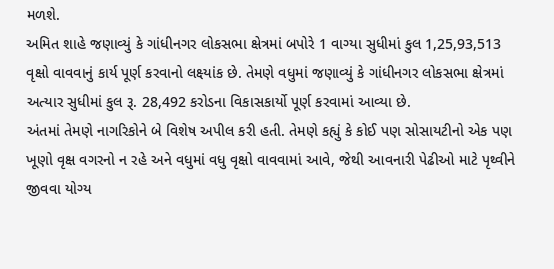મળશે.
અમિત શાહે જણાવ્યું કે ગાંધીનગર લોકસભા ક્ષેત્રમાં બપોરે 1 વાગ્યા સુધીમાં કુલ 1,25,93,513 વૃક્ષો વાવવાનું કાર્ય પૂર્ણ કરવાનો લક્ષ્યાંક છે. તેમણે વધુમાં જણાવ્યું કે ગાંધીનગર લોકસભા ક્ષેત્રમાં અત્યાર સુધીમાં કુલ રૂ. 28,492 કરોડના વિકાસકાર્યો પૂર્ણ કરવામાં આવ્યા છે.
અંતમાં તેમણે નાગરિકોને બે વિશેષ અપીલ કરી હતી. તેમણે કહ્યું કે કોઈ પણ સોસાયટીનો એક પણ ખૂણો વૃક્ષ વગરનો ન રહે અને વધુમાં વધુ વૃક્ષો વાવવામાં આવે, જેથી આવનારી પેઢીઓ માટે પૃથ્વીને જીવવા યોગ્ય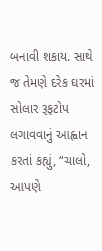બનાવી શકાય. સાથે જ તેમણે દરેક ઘરમાં સોલાર રૂફટોપ લગાવવાનું આહ્વાન કરતાં કહ્યું, “ચાલો, આપણે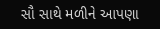સૌ સાથે મળીને આપણા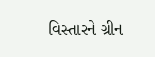વિસ્તારને ગ્રીન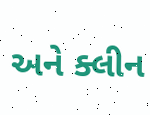અને ક્લીન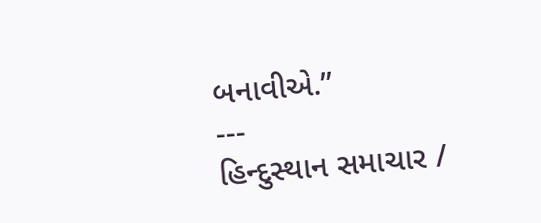બનાવીએ.”
---
હિન્દુસ્થાન સમાચાર /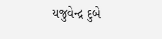યજુવેન્દ્ર દુબે